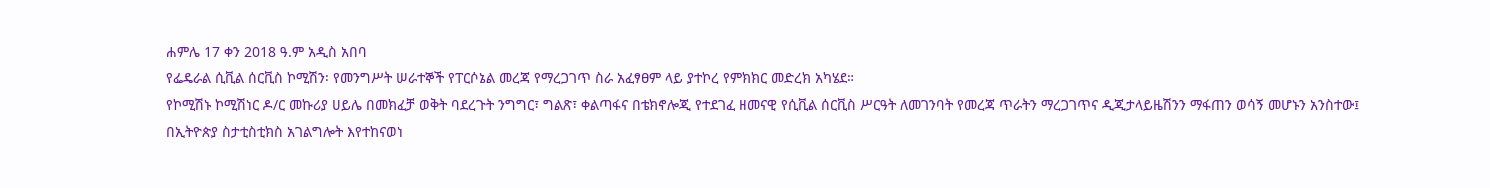ሐምሌ 17 ቀን 2018 ዓ.ም አዲስ አበባ
የፌዴራል ሲቪል ሰርቪስ ኮሚሽን፡ የመንግሥት ሠራተኞች የፐርሶኔል መረጃ የማረጋገጥ ስራ አፈፃፀም ላይ ያተኮረ የምክክር መድረክ አካሄደ።
የኮሚሽኑ ኮሚሽነር ዶ/ር መኩሪያ ሀይሌ በመክፈቻ ወቅት ባደረጉት ንግግር፣ ግልጽ፣ ቀልጣፋና በቴክኖሎጂ የተደገፈ ዘመናዊ የሲቪል ሰርቪስ ሥርዓት ለመገንባት የመረጃ ጥራትን ማረጋገጥና ዲጂታላይዜሽንን ማፋጠን ወሳኝ መሆኑን አንስተው፤ በኢትዮጵያ ስታቲስቲክስ አገልግሎት እየተከናወነ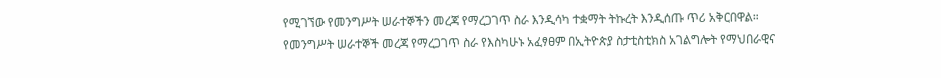የሚገኘው የመንግሥት ሠራተኞችን መረጃ የማረጋገጥ ስራ እንዲሳካ ተቋማት ትኩረት እንዲሰጡ ጥሪ አቅርበዋል።
የመንግሥት ሠራተኞች መረጃ የማረጋገጥ ስራ የእስካሁኑ አፈፃፀም በኢትዮጵያ ስታቲስቲክስ አገልግሎት የማህበራዊና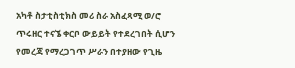አካቶ ስታቲስቲክስ መሪ ስራ አስፈጻሚ ወ/ሮ ጥሩዘር ተናኜ ቀርቦ ውይይት የተደረገበት ሲሆን የመረጃ የማረጋገጥ ሥራን በተያዘው የጊዜ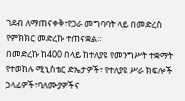ገደብ ለማጠናቀቅ፣የጋራ መግባባት ላይ በመድረስ የምክክር መድረኩ ተጠናቋል።
በመድረኩ ከ400 በላይ ከተለያዩ የመንግሥት ተቋማት የተወከሉ ሚኒስቴር ድኤታዎች፣ የተለያዩ ሥራ ክፍሎች ኃላፊዎች፣ባለሙያዎችና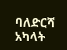ባለድርሻ አካላት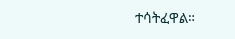ተሳትፈዋል።